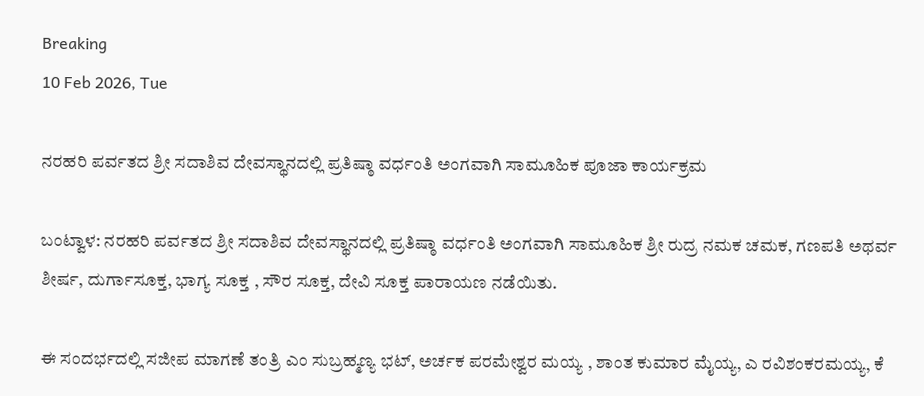Breaking
10 Feb 2026, Tue

ನರಹರಿ ಪರ್ವತದ ಶ್ರೀ ಸದಾಶಿವ ದೇವಸ್ಥಾನದಲ್ಲಿ ಪ್ರತಿಷ್ಠಾ ವರ್ಧಂತಿ ಅಂಗವಾಗಿ ಸಾಮೂಹಿಕ ಪೂಜಾ ಕಾರ್ಯಕ್ರಮ

ಬಂಟ್ವಾಳ: ನರಹರಿ ಪರ್ವತದ ಶ್ರೀ ಸದಾಶಿವ ದೇವಸ್ಥಾನದಲ್ಲಿ ಪ್ರತಿಷ್ಠಾ ವರ್ಧಂತಿ ಅಂಗವಾಗಿ ಸಾಮೂಹಿಕ ಶ್ರೀ ರುದ್ರ ನಮಕ ಚಮಕ, ಗಣಪತಿ ಅಥರ್ವ ಶೀರ್ಷ, ದುರ್ಗಾಸೂಕ್ತ, ಭಾಗ್ಯ ಸೂಕ್ತ , ಸೌರ ಸೂಕ್ತ, ದೇವಿ ಸೂಕ್ತ ಪಾರಾಯಣ ನಡೆಯಿತು.

ಈ ಸಂದರ್ಭದಲ್ಲಿ ಸಜೀಪ ಮಾಗಣೆ ತಂತ್ರಿ ಎಂ ಸುಬ್ರಹ್ಮಣ್ಯ ಭಟ್, ಅರ್ಚಕ ಪರಮೇಶ್ವರ ಮಯ್ಯ , ಶಾಂತ ಕುಮಾರ ಮೈಯ್ಯ, ಎ ರವಿಶಂಕರಮಯ್ಯ, ಕೆ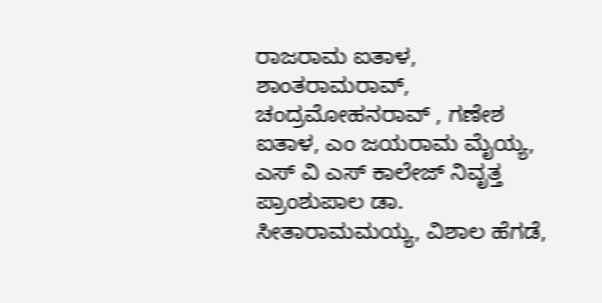ರಾಜರಾಮ ಐತಾಳ, ಶಾಂತರಾಮರಾವ್, ಚಂದ್ರಮೋಹನರಾವ್ , ಗಣೇಶ ಐತಾಳ, ಎಂ ಜಯರಾಮ ಮೈಯ್ಯ, ಎಸ್ ವಿ ಎಸ್ ಕಾಲೇಜ್ ನಿವೃತ್ತ ಪ್ರಾಂಶುಪಾಲ ಡಾ. ಸೀತಾರಾಮಮಯ್ಯ, ವಿಶಾಲ ಹೆಗಡೆ,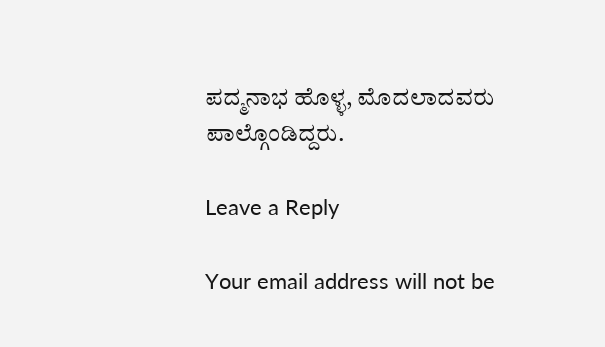ಪದ್ಮನಾಭ ಹೊಳ್ಳ, ಮೊದಲಾದವರು ಪಾಲ್ಗೊಂಡಿದ್ದರು.

Leave a Reply

Your email address will not be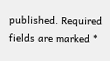published. Required fields are marked *